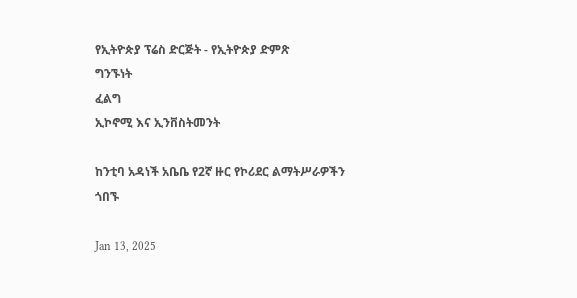የኢትዮጵያ ፕሬስ ድርጅት - የኢትዮጵያ ድምጽ
ግንኙነት
ፈልግ
ኢኮኖሚ እና ኢንቨስትመንት

ከንቲባ አዳነች አቤቤ የ2ኛ ዙር የኮሪደር ልማትሥራዎችን ጎበኙ

Jan 13, 2025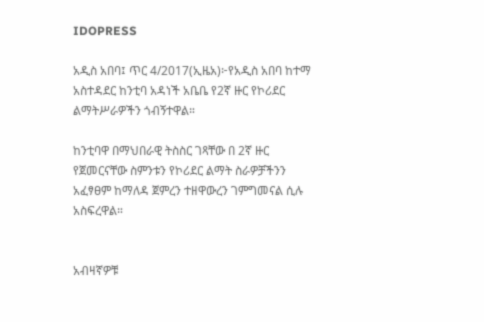IDOPRESS

አዲስ አበባ፤ ጥር 4/2017(ኢዜአ)፦የአዲስ አበባ ከተማ አስተዳደር ከንቲባ አዳነች አቤቤ የ2ኛ ዙር የኮሪደር ልማትሥራዎችን ጎብኝተዋል።

ከንቲባዋ በማህበራዊ ትስስር ገጻቸው በ 2ኛ ዙር የጀመርናቸው ስምንቱን የኮሪደር ልማት ስራዎቻችንን አፈፃፀም ከማለዳ ጀምረን ተዘዋውረን ገምግመናል ሲሉ አስፍረዋል።


አብዛኛዎቹ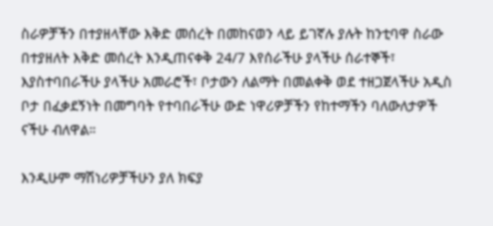ስራዎቻችን በተያዘላቸው እቅድ መሰረት በመከናወን ላይ ይገኛሉ ያሉት ከንቲባዋ ስራው በተያዘለት እቅድ መሰረት እንዲጠናቀቅ 24/7 እየሰራችሁ ያላችሁ ሰራተኞች፣ እያስተባበራችሁ ያላችሁ አመራሮች፣ ቦታውን ለልማት በመልቀቅ ወደ ተዘጋጀላችሁ አዲስ ቦታ በፈቃደኝነት በመግባት የተባበራችሁ ውድ ነዋሪዎቻችን የከተማችን ባለውለታዎች ናችሁ ብለዋል።

እንዲሁም ማሽነሪዎቻችሁን ያለ ክፍያ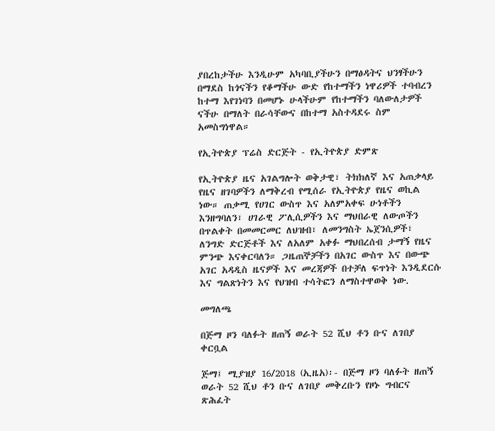ያበረከታችሁ እንዲሁም አካባቢያችሁን በማፅዳትና ህንፃችሁን በማደስ ከጎናችን የቆማችሁ ውድ የከተማችን ነዋሪዎች ተባብረን ከተማ እየገነባን በመሆኑ ሁላችሁም የከተማችን ባለውለታዎች ናችሁ በማለት በራሳቸውና በከተማ አስተዳደሩ ስም አመስግነዋል።

የኢትዮጵያ ፕሬስ ድርጅት - የኢትዮጵያ ድምጽ

የኢትዮጵያ ዜና አገልግሎት ወቅታዊ፣ ትክክለኛ እና አጠቃላይ የዜና ዘገባዎችን ለማቅረብ የሚሰራ የኢትዮጵያ የዜና ወኪል ነው። ጠቃሚ የሀገር ውስጥ እና አለምአቀፍ ሁነቶችን እንዘግባለን፣ ሀገራዊ ፖሊሲዎችን እና ማህበራዊ ለውጦችን በጥልቀት በመመርመር ለህዝብ፣ ለመንግስት ኤጀንሲዎች፣ ለንግድ ድርጅቶች እና ለአለም አቀፉ ማህበረሰብ ታማኝ የዜና ምንጭ እናቀርባለን። ጋዜጠኞቻችን በአገር ውስጥ እና በውጭ አገር አዳዲስ ዜናዎች እና መረጃዎች በተቻለ ፍጥነት እንዲደርሱ እና ግልጽነትን እና የህዝብ ተሳትፎን ለማስተዋወቅ ነው.

መግለጫ

በጅማ ዞን ባለፉት ዘጠኝ ወራት 52 ሺህ ቶን ቡና ለገበያ ቀርቧል

ጅማ፤ ሚያዝያ 16/2018 (ኢዜአ)፡- በጅማ ዞን ባለፉት ዘጠኝ ወራት 52 ሺህ ቶን ቡና ለገበያ መቅረቡን የዞኑ ግብርና ጽሕፈት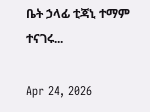ቤት ኃላፊ ቲጃኒ ተማም ተናገሩ...

Apr 24, 2026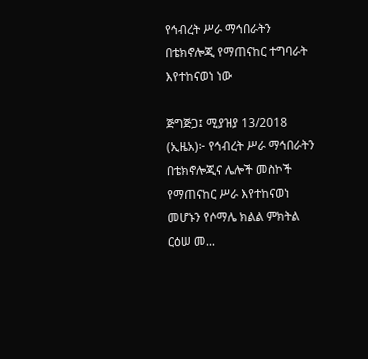የኅብረት ሥራ ማኅበራትን በቴክኖሎጂ የማጠናከር ተግባራት እየተከናወነ ነው

ጅግጅጋ፤ ሚያዝያ 13/2018 (ኢዜአ)፦ የኅብረት ሥራ ማኅበራትን በቴክኖሎጂና ሌሎች መስኮች የማጠናከር ሥራ እየተከናወነ መሆኑን የሶማሌ ክልል ምክትል ርዕሠ መ...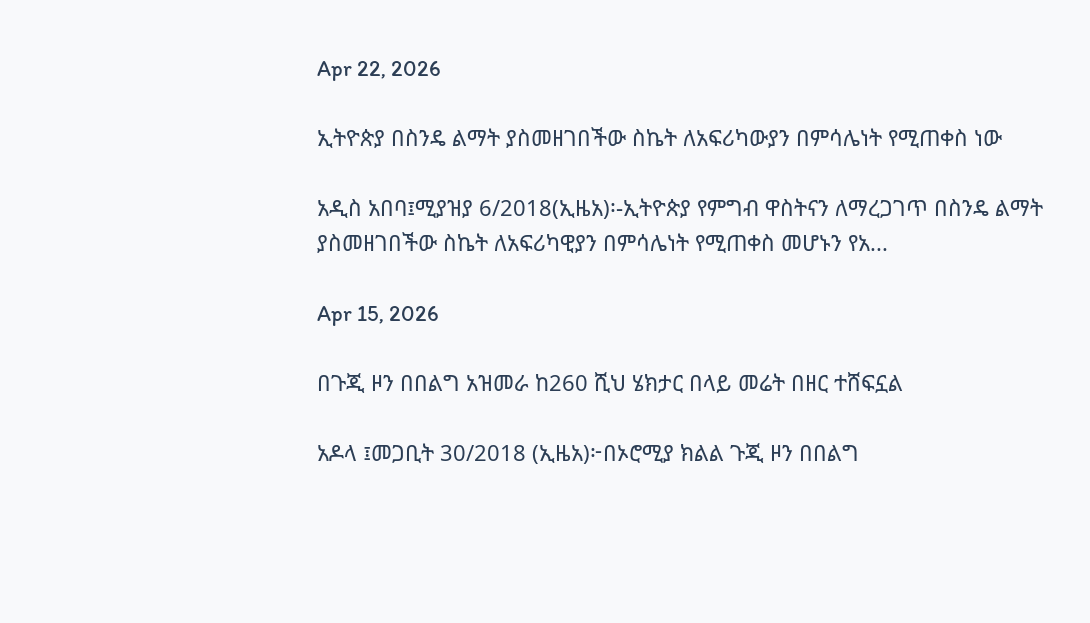Apr 22, 2026

ኢትዮጵያ በስንዴ ልማት ያስመዘገበችው ስኬት ለአፍሪካውያን በምሳሌነት የሚጠቀስ ነው

አዲስ አበባ፤ሚያዝያ 6/2018(ኢዜአ)፡-ኢትዮጵያ የምግብ ዋስትናን ለማረጋገጥ በስንዴ ልማት ያስመዘገበችው ስኬት ለአፍሪካዊያን በምሳሌነት የሚጠቀስ መሆኑን የአ...

Apr 15, 2026

በጉጂ ዞን በበልግ አዝመራ ከ260 ሺህ ሄክታር በላይ መሬት በዘር ተሸፍኗል

አዶላ ፤መጋቢት 30/2018 (ኢዜአ)፦በኦሮሚያ ክልል ጉጂ ዞን በበልግ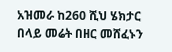አዝመራ ከ260 ሺህ ሄክታር በላይ መሬት በዘር መሸፈኑን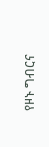የዞኑ ግብርና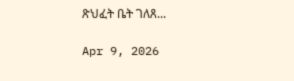ጽህፈት ቤት ገለጸ...

Apr 9, 2026